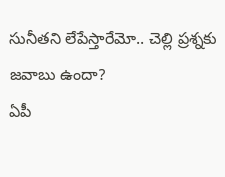సునీతని లేపేస్తారేమో.. చెల్లి ప్రశ్నకు జవాబు ఉందా?
ఏపీ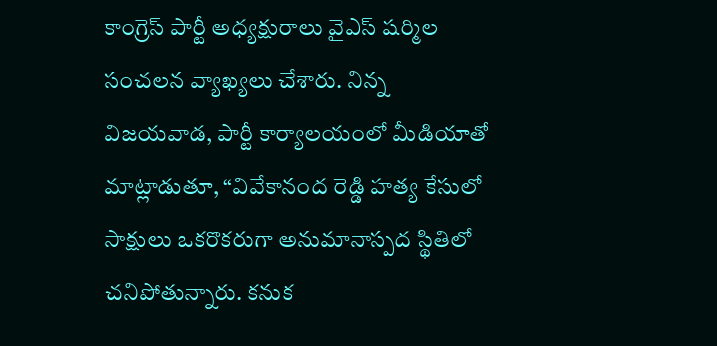కాంగ్రెస్ పార్టీ అధ్యక్షురాలు వైఎస్ షర్మిల సంచలన వ్యాఖ్యలు చేశారు. నిన్న విజయవాడ, పార్టీ కార్యాలయంలో మీడియాతో మాట్లాడుతూ, “వివేకానంద రెడ్డి హత్య కేసులో సాక్షులు ఒకరొకరుగా అనుమానాస్పద స్థితిలో చనిపోతున్నారు. కనుక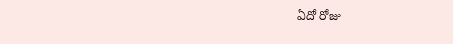ఏదో రోజు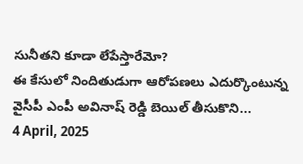సునీతని కూడా లేపేస్తారేమో?
ఈ కేసులో నిందితుడుగా ఆరోపణలు ఎదుర్కొంటున్న వైసీపీ ఎంపీ అవినాష్ రెడ్డి బెయిల్ తీసుకొని...
4 April, 2025